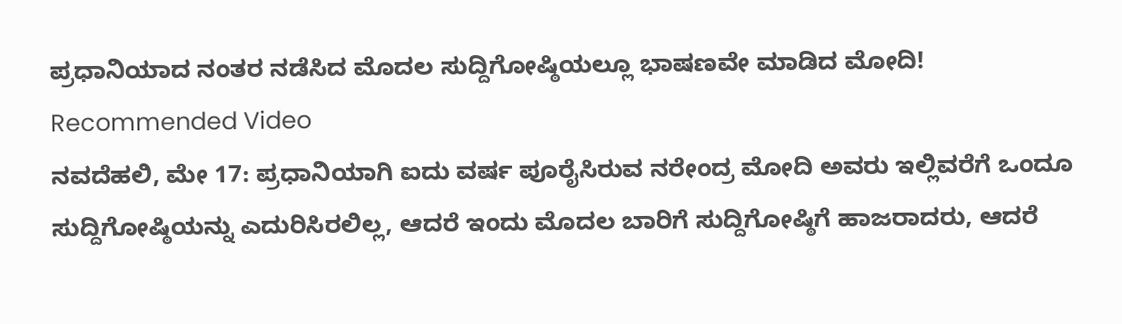ಪ್ರಧಾನಿಯಾದ ನಂತರ ನಡೆಸಿದ ಮೊದಲ ಸುದ್ದಿಗೋಷ್ಠಿಯಲ್ಲೂ ಭಾಷಣವೇ ಮಾಡಿದ ಮೋದಿ!
Recommended Video
ನವದೆಹಲಿ, ಮೇ 17: ಪ್ರಧಾನಿಯಾಗಿ ಐದು ವರ್ಷ ಪೂರೈಸಿರುವ ನರೇಂದ್ರ ಮೋದಿ ಅವರು ಇಲ್ಲಿವರೆಗೆ ಒಂದೂ ಸುದ್ದಿಗೋಷ್ಠಿಯನ್ನು ಎದುರಿಸಿರಲಿಲ್ಲ, ಆದರೆ ಇಂದು ಮೊದಲ ಬಾರಿಗೆ ಸುದ್ದಿಗೋಷ್ಠಿಗೆ ಹಾಜರಾದರು, ಆದರೆ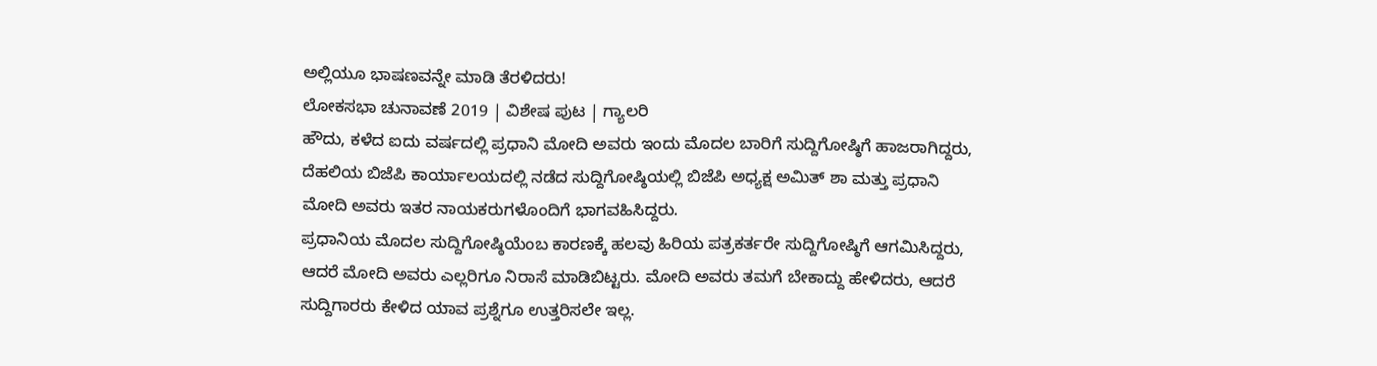ಅಲ್ಲಿಯೂ ಭಾಷಣವನ್ನೇ ಮಾಡಿ ತೆರಳಿದರು!
ಲೋಕಸಭಾ ಚುನಾವಣೆ 2019 | ವಿಶೇಷ ಪುಟ | ಗ್ಯಾಲರಿ
ಹೌದು, ಕಳೆದ ಐದು ವರ್ಷದಲ್ಲಿ ಪ್ರಧಾನಿ ಮೋದಿ ಅವರು ಇಂದು ಮೊದಲ ಬಾರಿಗೆ ಸುದ್ದಿಗೋಷ್ಠಿಗೆ ಹಾಜರಾಗಿದ್ದರು, ದೆಹಲಿಯ ಬಿಜೆಪಿ ಕಾರ್ಯಾಲಯದಲ್ಲಿ ನಡೆದ ಸುದ್ದಿಗೋಷ್ಠಿಯಲ್ಲಿ ಬಿಜೆಪಿ ಅಧ್ಯಕ್ಷ ಅಮಿತ್ ಶಾ ಮತ್ತು ಪ್ರಧಾನಿ ಮೋದಿ ಅವರು ಇತರ ನಾಯಕರುಗಳೊಂದಿಗೆ ಭಾಗವಹಿಸಿದ್ದರು.
ಪ್ರಧಾನಿಯ ಮೊದಲ ಸುದ್ದಿಗೋಷ್ಠಿಯೆಂಬ ಕಾರಣಕ್ಕೆ ಹಲವು ಹಿರಿಯ ಪತ್ರಕರ್ತರೇ ಸುದ್ದಿಗೋಷ್ಠಿಗೆ ಆಗಮಿಸಿದ್ದರು, ಆದರೆ ಮೋದಿ ಅವರು ಎಲ್ಲರಿಗೂ ನಿರಾಸೆ ಮಾಡಿಬಿಟ್ಟರು. ಮೋದಿ ಅವರು ತಮಗೆ ಬೇಕಾದ್ದು ಹೇಳಿದರು, ಆದರೆ ಸುದ್ದಿಗಾರರು ಕೇಳಿದ ಯಾವ ಪ್ರಶ್ನೆಗೂ ಉತ್ತರಿಸಲೇ ಇಲ್ಲ.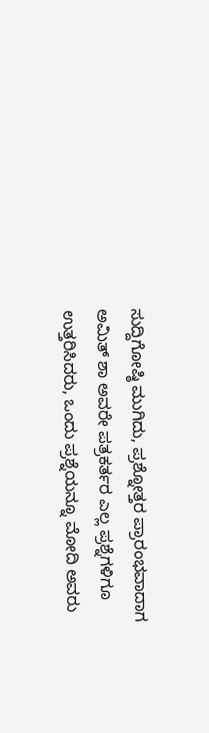ಸುದ್ದಿಗೋಷ್ಠಿ ಮುಗಿದು, ಪ್ರಶ್ನೋತ್ತರ ಪ್ರಾರಂಭವಾದಾಗ ಅಮಿತ್ ಶಾ ಅವರೇ ಪತ್ರಕರ್ತರ ಎಲ್ಲ ಪ್ರಶ್ನೆಗಳಿಗೂ ಉತ್ತರಿಸಿದರು, ಒಂದು ಪ್ರಶ್ನೆಯನ್ನೂ ಮೋದಿ ಅವರು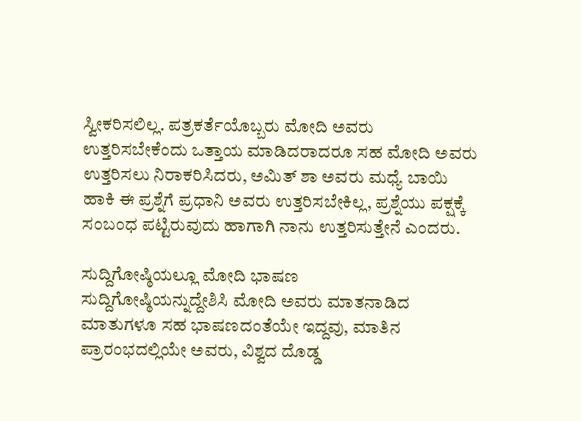ಸ್ವೀಕರಿಸಲಿಲ್ಲ. ಪತ್ರಕರ್ತೆಯೊಬ್ಬರು ಮೋದಿ ಅವರು ಉತ್ತರಿಸಬೇಕೆಂದು ಒತ್ತಾಯ ಮಾಡಿದರಾದರೂ ಸಹ ಮೋದಿ ಅವರು ಉತ್ತರಿಸಲು ನಿರಾಕರಿಸಿದರು, ಅಮಿತ್ ಶಾ ಅವರು ಮಧ್ಯೆ ಬಾಯಿ ಹಾಕಿ ಈ ಪ್ರಶ್ನೆಗೆ ಪ್ರಧಾನಿ ಅವರು ಉತ್ತರಿಸಬೇಕಿಲ್ಲ, ಪ್ರಶ್ನೆಯು ಪಕ್ಷಕ್ಕೆ ಸಂಬಂಧ ಪಟ್ಟಿರುವುದು ಹಾಗಾಗಿ ನಾನು ಉತ್ತರಿಸುತ್ತೇನೆ ಎಂದರು.

ಸುದ್ದಿಗೋಷ್ಠಿಯಲ್ಲೂ ಮೋದಿ ಭಾಷಣ
ಸುದ್ದಿಗೋಷ್ಠಿಯನ್ನುದ್ದೇಶಿಸಿ ಮೋದಿ ಅವರು ಮಾತನಾಡಿದ ಮಾತುಗಳೂ ಸಹ ಭಾಷಣದಂತೆಯೇ ಇದ್ದವು, ಮಾತಿನ ಪ್ರಾರಂಭದಲ್ಲಿಯೇ ಅವರು, ವಿಶ್ವದ ದೊಡ್ಡ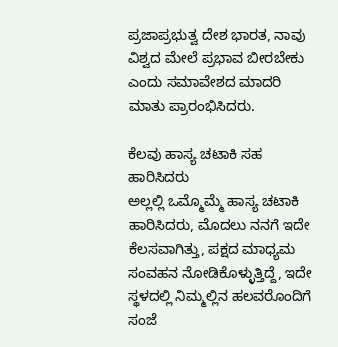ಪ್ರಜಾಪ್ರಭುತ್ವ ದೇಶ ಭಾರತ, ನಾವು ವಿಶ್ವದ ಮೇಲೆ ಪ್ರಭಾವ ಬೀರಬೇಕು ಎಂದು ಸಮಾವೇಶದ ಮಾದರಿ ಮಾತು ಪ್ರಾರಂಭಿಸಿದರು.

ಕೆಲವು ಹಾಸ್ಯ ಚಟಾಕಿ ಸಹ ಹಾರಿಸಿದರು
ಅಲ್ಲಲ್ಲಿ ಒಮ್ಮೊಮ್ಮೆ ಹಾಸ್ಯ ಚಟಾಕಿ ಹಾರಿಸಿದರು, ಮೊದಲು ನನಗೆ ಇದೇ ಕೆಲಸವಾಗಿತ್ತು, ಪಕ್ಷದ ಮಾಧ್ಯಮ ಸಂವಹನ ನೋಡಿಕೊಳ್ಳುತ್ತಿದ್ದೆ, ಇದೇ ಸ್ಥಳದಲ್ಲಿ ನಿಮ್ಮಲ್ಲಿನ ಹಲವರೊಂದಿಗೆ ಸಂಜೆ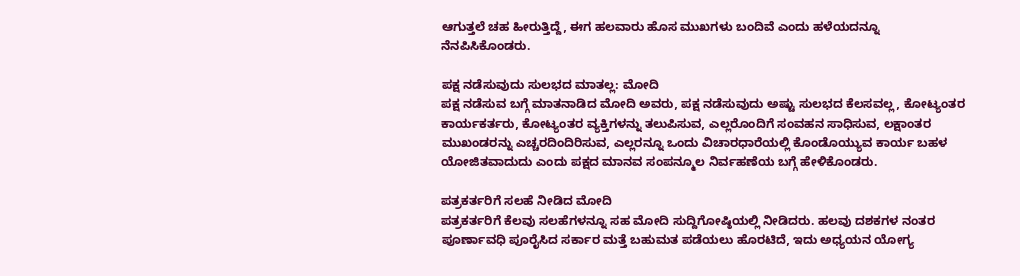ಆಗುತ್ತಲೆ ಚಹ ಹೀರುತ್ತಿದ್ದೆ, ಈಗ ಹಲವಾರು ಹೊಸ ಮುಖಗಳು ಬಂದಿವೆ ಎಂದು ಹಳೆಯದನ್ನೂ ನೆನಪಿಸಿಕೊಂಡರು.

ಪಕ್ಷ ನಡೆಸುವುದು ಸುಲಭದ ಮಾತಲ್ಲ: ಮೋದಿ
ಪಕ್ಷ ನಡೆಸುವ ಬಗ್ಗೆ ಮಾತನಾಡಿದ ಮೋದಿ ಅವರು, ಪಕ್ಷ ನಡೆಸುವುದು ಅಷ್ಟು ಸುಲಭದ ಕೆಲಸವಲ್ಲ, ಕೋಟ್ಯಂತರ ಕಾರ್ಯಕರ್ತರು, ಕೋಟ್ಯಂತರ ವ್ಯಕ್ತಿಗಳನ್ನು ತಲುಪಿಸುವ, ಎಲ್ಲರೊಂದಿಗೆ ಸಂವಹನ ಸಾಧಿಸುವ, ಲಕ್ಷಾಂತರ ಮುಖಂಡರನ್ನು ಎಚ್ಚರದಿಂದಿರಿಸುವ, ಎಲ್ಲರನ್ನೂ ಒಂದು ವಿಚಾರಧಾರೆಯಲ್ಲಿ ಕೊಂಡೊಯ್ಯುವ ಕಾರ್ಯ ಬಹಳ ಯೋಜಿತವಾದುದು ಎಂದು ಪಕ್ಷದ ಮಾನವ ಸಂಪನ್ಮೂಲ ನಿರ್ವಹಣೆಯ ಬಗ್ಗೆ ಹೇಳಿಕೊಂಡರು.

ಪತ್ರಕರ್ತರಿಗೆ ಸಲಹೆ ನೀಡಿದ ಮೋದಿ
ಪತ್ರಕರ್ತರಿಗೆ ಕೆಲವು ಸಲಹೆಗಳನ್ನೂ ಸಹ ಮೋದಿ ಸುದ್ದಿಗೋಷ್ಠಿಯಲ್ಲಿ ನೀಡಿದರು. ಹಲವು ದಶಕಗಳ ನಂತರ ಪೂರ್ಣಾವಧಿ ಪೂರೈಸಿದ ಸರ್ಕಾರ ಮತ್ತೆ ಬಹುಮತ ಪಡೆಯಲು ಹೊರಟಿದೆ, ಇದು ಅಧ್ಯಯನ ಯೋಗ್ಯ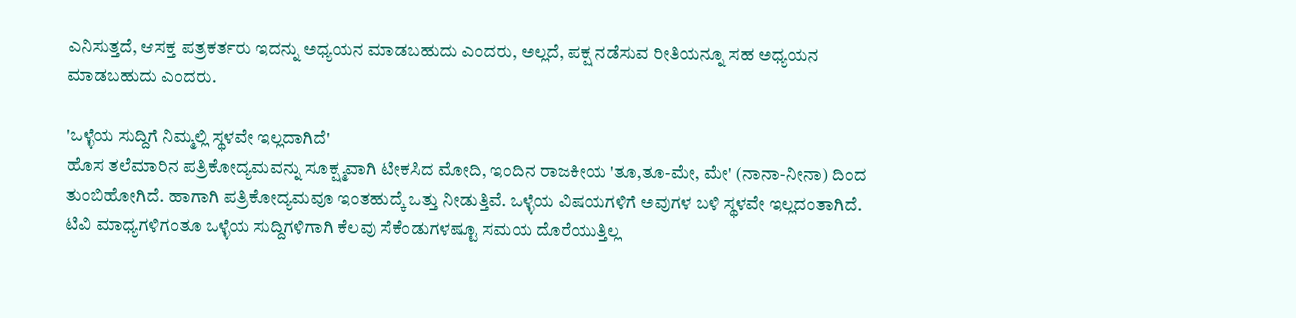ಎನಿಸುತ್ತದೆ, ಆಸಕ್ತ ಪತ್ರಕರ್ತರು ಇದನ್ನು ಅಧ್ಯಯನ ಮಾಡಬಹುದು ಎಂದರು, ಅಲ್ಲದೆ, ಪಕ್ಷ ನಡೆಸುವ ರೀತಿಯನ್ನೂ ಸಹ ಅಧ್ಯಯನ ಮಾಡಬಹುದು ಎಂದರು.

'ಒಳ್ಳೆಯ ಸುದ್ದಿಗೆ ನಿಮ್ಮಲ್ಲಿ ಸ್ಥಳವೇ ಇಲ್ಲದಾಗಿದೆ'
ಹೊಸ ತಲೆಮಾರಿನ ಪತ್ರಿಕೋದ್ಯಮವನ್ನು ಸೂಕ್ಷ್ಮವಾಗಿ ಟೀಕಸಿದ ಮೋದಿ, ಇಂದಿನ ರಾಜಕೀಯ 'ತೂ,ತೂ-ಮೇ, ಮೇ' (ನಾನಾ-ನೀನಾ) ದಿಂದ ತುಂಬಿಹೋಗಿದೆ. ಹಾಗಾಗಿ ಪತ್ರಿಕೋದ್ಯಮವೂ ಇಂತಹುದ್ಕೆ ಒತ್ತು ನೀಡುತ್ತಿವೆ. ಒಳ್ಳೆಯ ವಿಷಯಗಳಿಗೆ ಅವುಗಳ ಬಳಿ ಸ್ಥಳವೇ ಇಲ್ಲದಂತಾಗಿದೆ. ಟಿವಿ ಮಾಧ್ಯಗಳಿಗಂತೂ ಒಳ್ಳೆಯ ಸುದ್ದಿಗಳಿಗಾಗಿ ಕೆಲವು ಸೆಕೆಂಡುಗಳಷ್ಟೂ ಸಮಯ ದೊರೆಯುತ್ತಿಲ್ಲ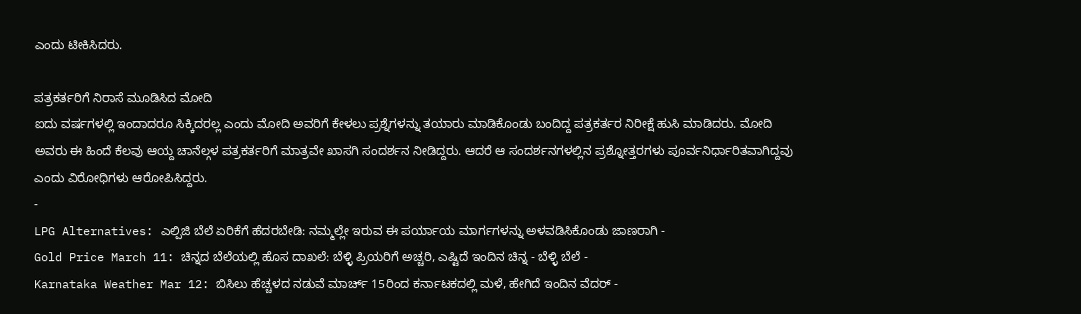ಎಂದು ಟೀಕಿಸಿದರು.

ಪತ್ರಕರ್ತರಿಗೆ ನಿರಾಸೆ ಮೂಡಿಸಿದ ಮೋದಿ
ಐದು ವರ್ಷಗಳಲ್ಲಿ ಇಂದಾದರೂ ಸಿಕ್ಕಿದರಲ್ಲ ಎಂದು ಮೋದಿ ಅವರಿಗೆ ಕೇಳಲು ಪ್ರಶ್ನೆಗಳನ್ನು ತಯಾರು ಮಾಡಿಕೊಂಡು ಬಂದಿದ್ದ ಪತ್ರಕರ್ತರ ನಿರೀಕ್ಷೆ ಹುಸಿ ಮಾಡಿದರು. ಮೋದಿ ಅವರು ಈ ಹಿಂದೆ ಕೆಲವು ಆಯ್ದ ಚಾನೆಲ್ಗಳ ಪತ್ರಕರ್ತರಿಗೆ ಮಾತ್ರವೇ ಖಾಸಗಿ ಸಂದರ್ಶನ ನೀಡಿದ್ದರು. ಆದರೆ ಆ ಸಂದರ್ಶನಗಳಲ್ಲಿನ ಪ್ರಶ್ನೋತ್ತರಗಳು ಪೂರ್ವನಿರ್ಧಾರಿತವಾಗಿದ್ದವು ಎಂದು ವಿರೋಧಿಗಳು ಆರೋಪಿಸಿದ್ದರು.
-
LPG Alternatives: ಎಲ್ಪಿಜಿ ಬೆಲೆ ಏರಿಕೆಗೆ ಹೆದರಬೇಡಿ: ನಮ್ಮಲ್ಲೇ ಇರುವ ಈ ಪರ್ಯಾಯ ಮಾರ್ಗಗಳನ್ನು ಅಳವಡಿಸಿಕೊಂಡು ಜಾಣರಾಗಿ -
Gold Price March 11: ಚಿನ್ನದ ಬೆಲೆಯಲ್ಲಿ ಹೊಸ ದಾಖಲೆ: ಬೆಳ್ಳಿ ಪ್ರಿಯರಿಗೆ ಅಚ್ಚರಿ, ಎಷ್ಟಿದೆ ಇಂದಿನ ಚಿನ್ನ - ಬೆಳ್ಳಿ ಬೆಲೆ -
Karnataka Weather Mar 12: ಬಿಸಿಲು ಹೆಚ್ಚಳದ ನಡುವೆ ಮಾರ್ಚ್ 15ರಿಂದ ಕರ್ನಾಟಕದಲ್ಲಿ ಮಳೆ, ಹೇಗಿದೆ ಇಂದಿನ ವೆದರ್ -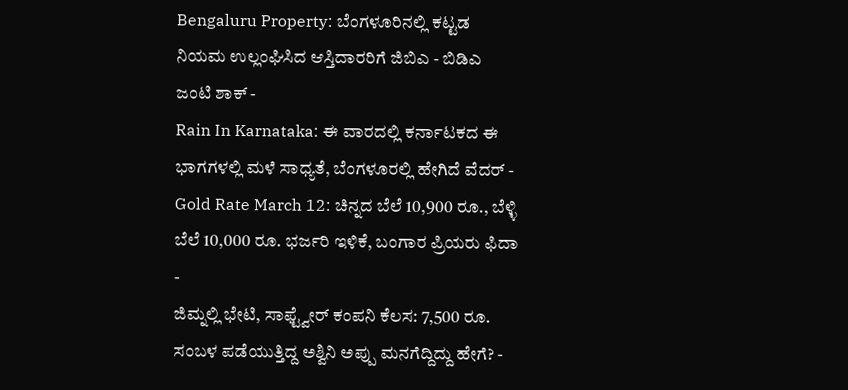Bengaluru Property: ಬೆಂಗಳೂರಿನಲ್ಲಿ ಕಟ್ಟಡ ನಿಯಮ ಉಲ್ಲಂಘಿಸಿದ ಆಸ್ತಿದಾರರಿಗೆ ಜಿಬಿಎ - ಬಿಡಿಎ ಜಂಟಿ ಶಾಕ್ -
Rain In Karnataka: ಈ ವಾರದಲ್ಲಿ ಕರ್ನಾಟಕದ ಈ ಭಾಗಗಳಲ್ಲಿ ಮಳೆ ಸಾಧ್ಯತೆ, ಬೆಂಗಳೂರಲ್ಲಿ ಹೇಗಿದೆ ವೆದರ್ -
Gold Rate March 12: ಚಿನ್ನದ ಬೆಲೆ 10,900 ರೂ., ಬೆಳ್ಳಿ ಬೆಲೆ 10,000 ರೂ. ಭರ್ಜರಿ ಇಳಿಕೆ, ಬಂಗಾರ ಪ್ರಿಯರು ಫಿದಾ -
ಜಿಮ್ನಲ್ಲಿ ಭೇಟಿ, ಸಾಫ್ಟ್ವೇರ್ ಕಂಪನಿ ಕೆಲಸ: 7,500 ರೂ. ಸಂಬಳ ಪಡೆಯುತ್ತಿದ್ದ ಅಶ್ವಿನಿ ಅಪ್ಪು ಮನಗೆದ್ದಿದ್ದು ಹೇಗೆ? -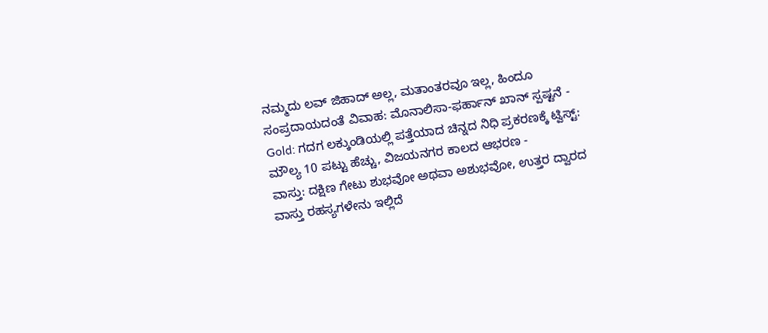ನಮ್ಮದು ಲವ್ ಜಿಹಾದ್ ಅಲ್ಲ, ಮತಾಂತರವೂ ಇಲ್ಲ, ಹಿಂದೂ ಸಂಪ್ರದಾಯದಂತೆ ವಿವಾಹ: ಮೊನಾಲಿಸಾ-ಫರ್ಹಾನ್ ಖಾನ್ ಸ್ಪಷ್ಟನೆ -
Gold: ಗದಗ ಲಕ್ಕುಂಡಿಯಲ್ಲಿ ಪತ್ತೆಯಾದ ಚಿನ್ನದ ನಿಧಿ ಪ್ರಕರಣಕ್ಕೆ ಟ್ವಿಸ್ಟ್: ಮೌಲ್ಯ 10 ಪಟ್ಟು ಹೆಚ್ಚು, ವಿಜಯನಗರ ಕಾಲದ ಆಭರಣ -
ವಾಸ್ತು: ದಕ್ಷಿಣ ಗೇಟು ಶುಭವೋ ಅಥವಾ ಅಶುಭವೋ, ಉತ್ತರ ದ್ವಾರದ ವಾಸ್ತು ರಹಸ್ಯಗಳೇನು ಇಲ್ಲಿದೆ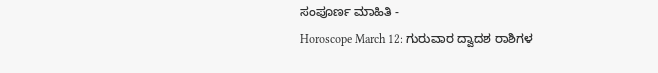ಸಂಪೂರ್ಣ ಮಾಹಿತಿ -
Horoscope March 12: ಗುರುವಾರ ದ್ವಾದಶ ರಾಶಿಗಳ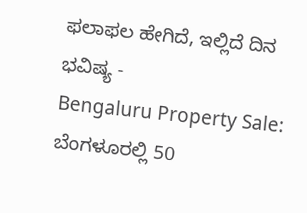ಫಲಾಫಲ ಹೇಗಿದೆ, ಇಲ್ಲಿದೆ ದಿನ ಭವಿಷ್ಯ -
Bengaluru Property Sale: ಬೆಂಗಳೂರಲ್ಲಿ 50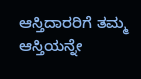ಆಸ್ತಿದಾರರಿಗೆ ತಮ್ಮ ಆಸ್ತಿಯನ್ನೇ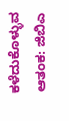ಕಳೆದುಕೊಳ್ಳುವ ಆತಂಕ: ಜಿಬಿಎ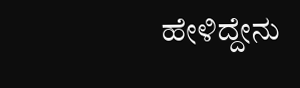ಹೇಳಿದ್ದೇನು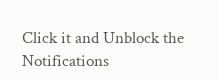Click it and Unblock the Notifications